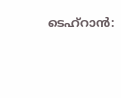ടെഹ്റാൻ: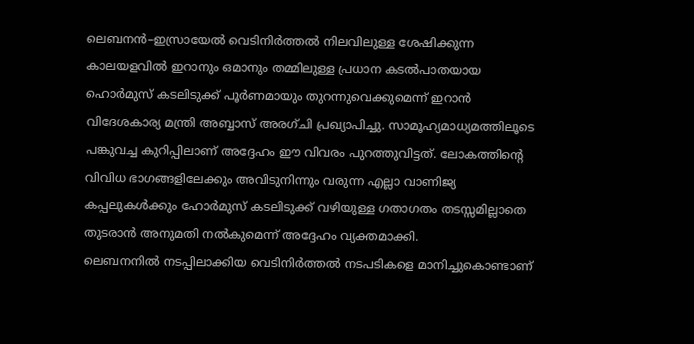ലെബനൻ–ഇസ്രായേൽ വെടിനിർത്തൽ നിലവിലുള്ള ശേഷിക്കുന്ന കാലയളവിൽ ഇറാനും ഒമാനും തമ്മിലുള്ള പ്രധാന കടൽപാതയായ ഹൊർമുസ് കടലിടുക്ക് പൂർണമായും തുറന്നുവെക്കുമെന്ന് ഇറാൻ വിദേശകാര്യ മന്ത്രി അബ്ബാസ് അരഗ്ചി പ്രഖ്യാപിച്ചു. സാമൂഹ്യമാധ്യമത്തിലൂടെ പങ്കുവച്ച കുറിപ്പിലാണ് അദ്ദേഹം ഈ വിവരം പുറത്തുവിട്ടത്. ലോകത്തിന്റെ വിവിധ ഭാഗങ്ങളിലേക്കും അവിടുനിന്നും വരുന്ന എല്ലാ വാണിജ്യ കപ്പലുകൾക്കും ഹോർമുസ് കടലിടുക്ക് വഴിയുള്ള ഗതാഗതം തടസ്സമില്ലാതെ തുടരാൻ അനുമതി നൽകുമെന്ന് അദ്ദേഹം വ്യക്തമാക്കി.
ലെബനനിൽ നടപ്പിലാക്കിയ വെടിനിർത്തൽ നടപടികളെ മാനിച്ചുകൊണ്ടാണ്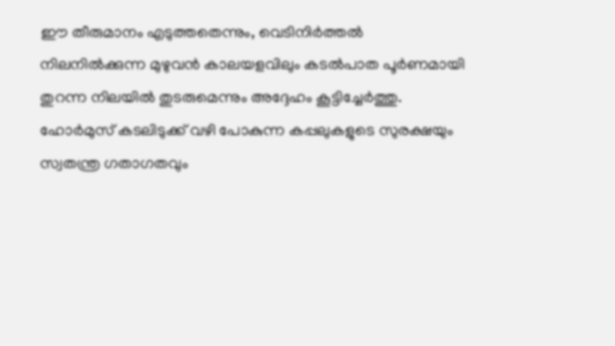ഈ തീരുമാനം എടുത്തതെന്നും, വെടിനിർത്തൽ നിലനിൽക്കുന്ന മുഴുവൻ കാലയളവിലും കടൽപാത പൂർണമായി തുറന്ന നിലയിൽ തുടരുമെന്നും അദ്ദേഹം കൂട്ടിച്ചേർത്തു. ഹോർമുസ് കടലിടുക്ക് വഴി പോകുന്ന കപ്പലുകളുടെ സുരക്ഷയും സ്വതന്ത്ര ഗതാഗതവും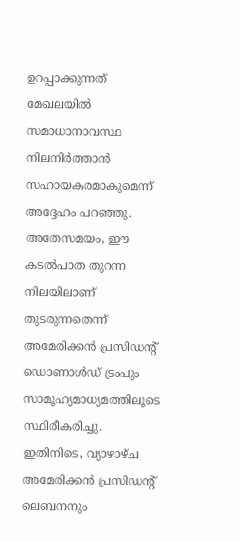ഉറപ്പാക്കുന്നത് മേഖലയിൽ സമാധാനാവസ്ഥ നിലനിർത്താൻ സഹായകരമാകുമെന്ന് അദ്ദേഹം പറഞ്ഞു. അതേസമയം, ഈ കടൽപാത തുറന്ന നിലയിലാണ് തുടരുന്നതെന്ന് അമേരിക്കൻ പ്രസിഡന്റ് ഡൊണാൾഡ് ട്രംപും സാമൂഹ്യമാധ്യമത്തിലൂടെ സ്ഥിരീകരിച്ചു.
ഇതിനിടെ, വ്യാഴാഴ്ച അമേരിക്കൻ പ്രസിഡന്റ് ലെബനനും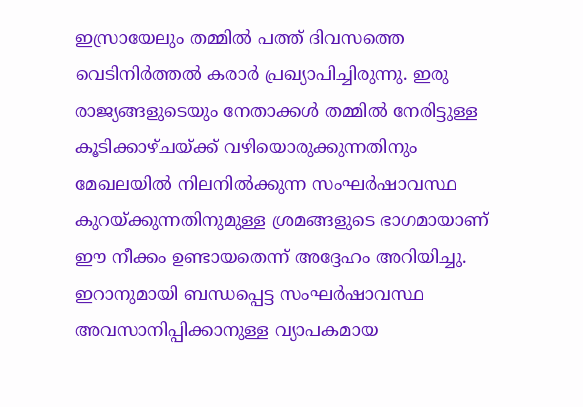ഇസ്രായേലും തമ്മിൽ പത്ത് ദിവസത്തെ വെടിനിർത്തൽ കരാർ പ്രഖ്യാപിച്ചിരുന്നു. ഇരു രാജ്യങ്ങളുടെയും നേതാക്കൾ തമ്മിൽ നേരിട്ടുള്ള കൂടിക്കാഴ്ചയ്ക്ക് വഴിയൊരുക്കുന്നതിനും മേഖലയിൽ നിലനിൽക്കുന്ന സംഘർഷാവസ്ഥ കുറയ്ക്കുന്നതിനുമുള്ള ശ്രമങ്ങളുടെ ഭാഗമായാണ് ഈ നീക്കം ഉണ്ടായതെന്ന് അദ്ദേഹം അറിയിച്ചു. ഇറാനുമായി ബന്ധപ്പെട്ട സംഘർഷാവസ്ഥ അവസാനിപ്പിക്കാനുള്ള വ്യാപകമായ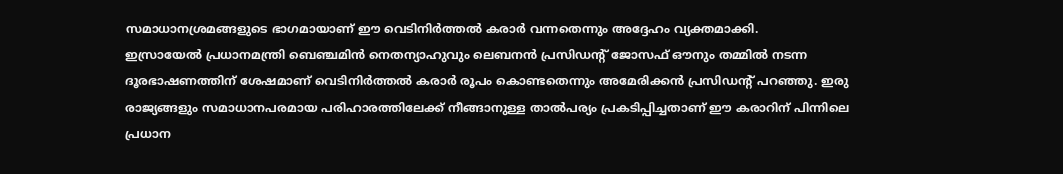സമാധാനശ്രമങ്ങളുടെ ഭാഗമായാണ് ഈ വെടിനിർത്തൽ കരാർ വന്നതെന്നും അദ്ദേഹം വ്യക്തമാക്കി.
ഇസ്രായേൽ പ്രധാനമന്ത്രി ബെഞ്ചമിൻ നെതന്യാഹുവും ലെബനൻ പ്രസിഡന്റ് ജോസഫ് ഔനും തമ്മിൽ നടന്ന ദൂരഭാഷണത്തിന് ശേഷമാണ് വെടിനിർത്തൽ കരാർ രൂപം കൊണ്ടതെന്നും അമേരിക്കൻ പ്രസിഡന്റ് പറഞ്ഞു. ഇരു രാജ്യങ്ങളും സമാധാനപരമായ പരിഹാരത്തിലേക്ക് നീങ്ങാനുള്ള താൽപര്യം പ്രകടിപ്പിച്ചതാണ് ഈ കരാറിന് പിന്നിലെ പ്രധാന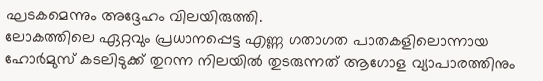ഘടകമെന്നും അദ്ദേഹം വിലയിരുത്തി.
ലോകത്തിലെ ഏറ്റവും പ്രധാനപ്പെട്ട എണ്ണ ഗതാഗത പാതകളിലൊന്നായ ഹോർമുസ് കടലിടുക്ക് തുറന്ന നിലയിൽ തുടരുന്നത് ആഗോള വ്യാപാരത്തിനും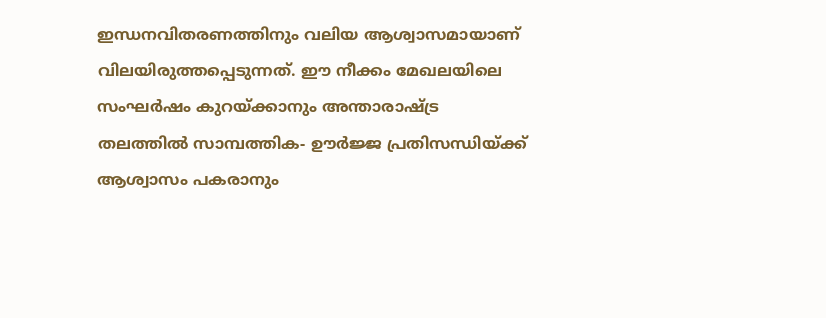ഇന്ധനവിതരണത്തിനും വലിയ ആശ്വാസമായാണ് വിലയിരുത്തപ്പെടുന്നത്. ഈ നീക്കം മേഖലയിലെ സംഘർഷം കുറയ്ക്കാനും അന്താരാഷ്ട്ര തലത്തിൽ സാമ്പത്തിക- ഊർജ്ജ പ്രതിസന്ധിയ്ക്ക് ആശ്വാസം പകരാനും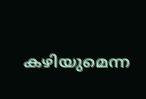കഴിയുമെന്ന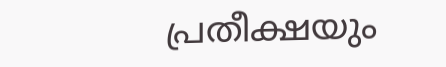പ്രതീക്ഷയും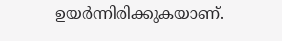ഉയർന്നിരിക്കുകയാണ്.